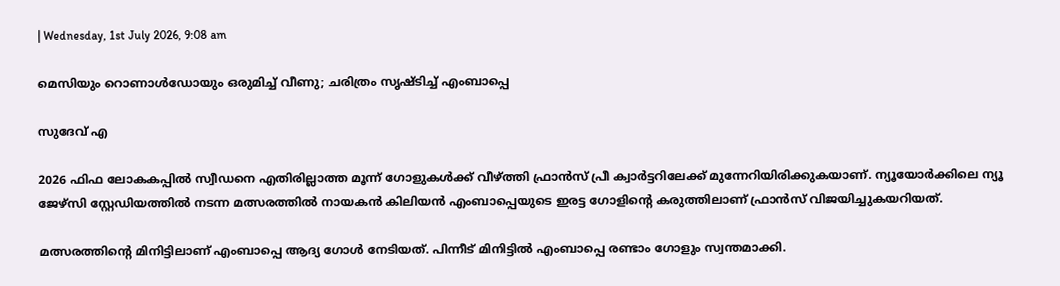| Wednesday, 1st July 2026, 9:08 am

മെസിയും റൊണാള്‍ഡോയും ഒരുമിച്ച് വീണു; ചരിത്രം സൃഷ്ടിച്ച് എംബാപ്പെ

സുദേവ് എ

2026 ഫിഫ ലോകകപ്പില്‍ സ്വീഡനെ എതിരില്ലാത്ത മൂന്ന് ഗോളുകള്‍ക്ക് വീഴ്ത്തി ഫ്രാന്‍സ് പ്രീ ക്വാര്‍ട്ടറിലേക്ക് മുന്നേറിയിരിക്കുകയാണ്. ന്യൂയോര്‍ക്കിലെ ന്യൂ ജേഴ്സി സ്റ്റേഡിയത്തില്‍ നടന്ന മത്സരത്തില്‍ നായകന്‍ കിലിയന്‍ എംബാപ്പെയുടെ ഇരട്ട ഗോളിന്റെ കരുത്തിലാണ് ഫ്രാന്‍സ് വിജയിച്ചുകയറിയത്.

മത്സരത്തിന്റെ മിനിട്ടിലാണ് എംബാപ്പെ ആദ്യ ഗോള്‍ നേടിയത്. പിന്നീട് മിനിട്ടില്‍ എംബാപ്പെ രണ്ടാം ഗോളും സ്വന്തമാക്കി.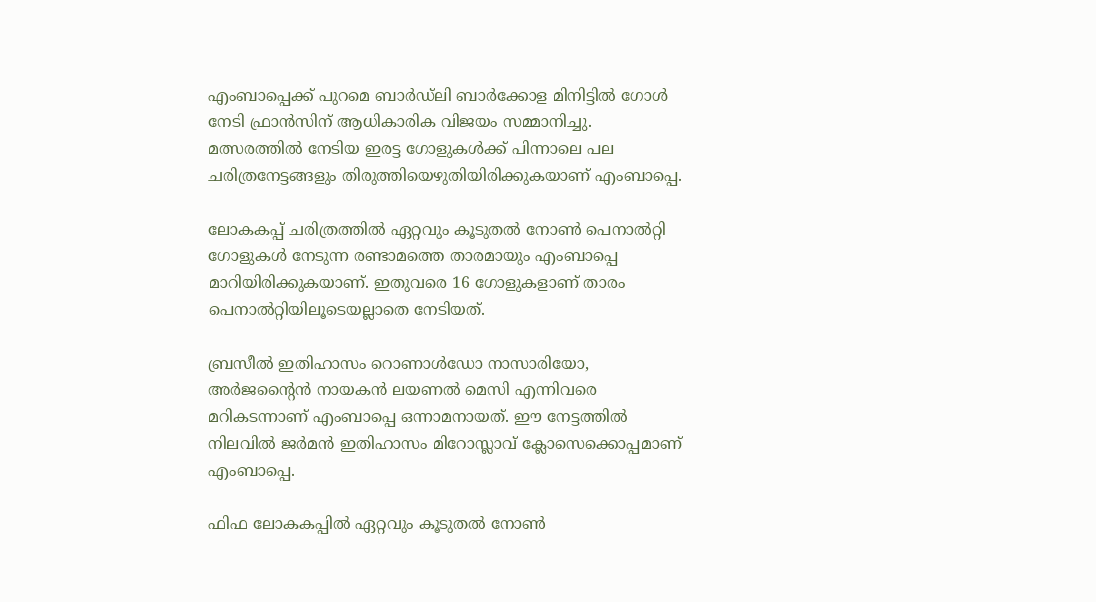എംബാപ്പെക്ക് പുറമെ ബാര്‍ഡ്‌ലി ബാര്‍ക്കോള മിനിട്ടില്‍ ഗോള്‍ നേടി ഫ്രാന്‍സിന് ആധികാരിക വിജയം സമ്മാനിച്ചു. മത്സരത്തില്‍ നേടിയ ഇരട്ട ഗോളുകള്‍ക്ക് പിന്നാലെ പല ചരിത്രനേട്ടങ്ങളും തിരുത്തിയെഴുതിയിരിക്കുകയാണ് എംബാപ്പെ.

ലോകകപ്പ് ചരിത്രത്തില്‍ ഏറ്റവും കൂടുതല്‍ നോണ്‍ പെനാല്‍റ്റി ഗോളുകള്‍ നേടുന്ന രണ്ടാമത്തെ താരമായും എംബാപ്പെ മാറിയിരിക്കുകയാണ്. ഇതുവരെ 16 ഗോളുകളാണ് താരം പെനാല്‍റ്റിയിലൂടെയല്ലാതെ നേടിയത്.

ബ്രസീല്‍ ഇതിഹാസം റൊണാള്‍ഡോ നാസാരിയോ, അര്‍ജന്റൈന്‍ നായകന്‍ ലയണല്‍ മെസി എന്നിവരെ മറികടന്നാണ് എംബാപ്പെ ഒന്നാമനായത്. ഈ നേട്ടത്തില്‍ നിലവില്‍ ജര്‍മന്‍ ഇതിഹാസം മിറോസ്ലാവ് ക്ലോസെക്കൊപ്പമാണ് എംബാപ്പെ.

ഫിഫ ലോകകപ്പില്‍ ഏറ്റവും കൂടുതല്‍ നോണ്‍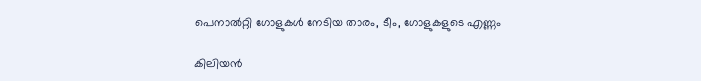പെനാല്‍റ്റി ഗോളുകള്‍ നേടിയ താരം, ടീം, ഗോളുകളുടെ എണ്ണം

കിലിയന്‍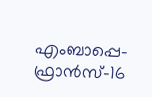എംബാപ്പെ-ഫ്രാന്‍സ്-16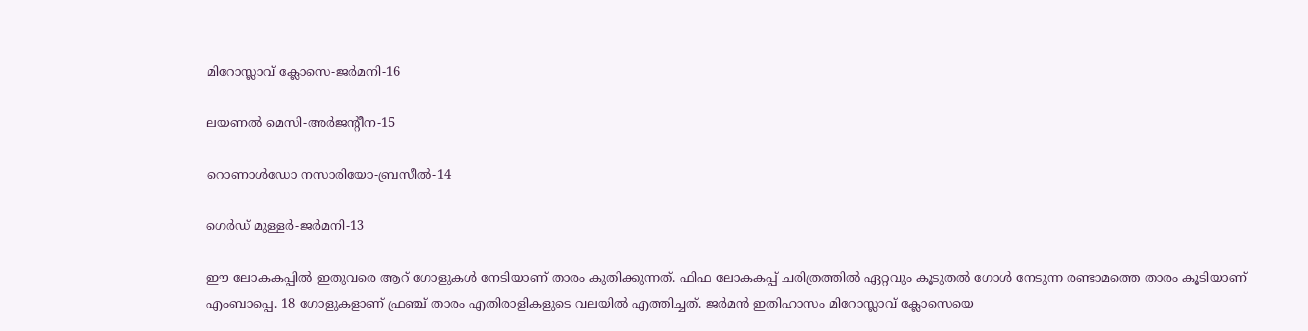മിറോസ്ലാവ് ക്ലോസെ-ജര്‍മനി-16

ലയണല്‍ മെസി-അര്‍ജന്റീന-15

റൊണാള്‍ഡോ നസാരിയോ-ബ്രസീല്‍-14

ഗെര്‍ഡ് മുള്ളര്‍-ജര്‍മനി-13

ഈ ലോകകപ്പില്‍ ഇതുവരെ ആറ് ഗോളുകള്‍ നേടിയാണ് താരം കുതിക്കുന്നത്. ഫിഫ ലോകകപ്പ് ചരിത്രത്തില്‍ ഏറ്റവും കൂടുതല്‍ ഗോള്‍ നേടുന്ന രണ്ടാമത്തെ താരം കൂടിയാണ് എംബാപ്പെ. 18 ഗോളുകളാണ് ഫ്രഞ്ച് താരം എതിരാളികളുടെ വലയില്‍ എത്തിച്ചത്. ജര്‍മന്‍ ഇതിഹാസം മിറോസ്ലാവ് ക്ലോസെയെ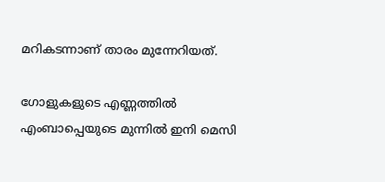മറികടന്നാണ് താരം മുന്നേറിയത്.

ഗോളുകളുടെ എണ്ണത്തിൽ എംബാപ്പെയുടെ മുന്നില്‍ ഇനി മെസി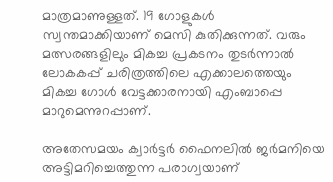മാത്രമാണുള്ളത്. 19 ഗോളുകള്‍ സ്വന്തമാക്കിയാണ് മെസി കുതിക്കുന്നത്. വരും മത്സരങ്ങളിലും മികച്ച പ്രകടനം തുടര്‍ന്നാല്‍ ലോകകപ്പ് ചരിത്രത്തിലെ എക്കാലത്തെയും മികച്ച ഗോള്‍ വേട്ടക്കാരനായി എംബാപ്പെ മാറുമെന്നുറപ്പാണ്.

അതേസമയം ക്വാര്‍ട്ടര്‍ ഫൈനലില്‍ ജര്‍മനിയെ അട്ടിമറിച്ചെത്തുന്ന പരാഗ്വയാണ്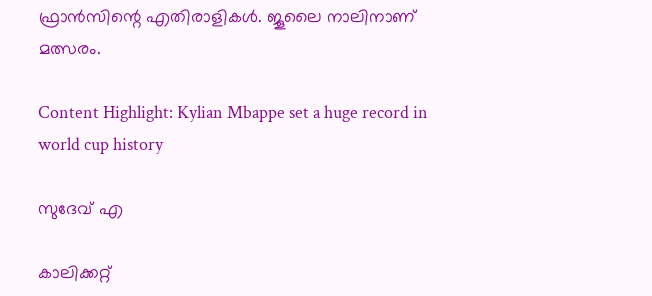ഫ്രാന്‍സിന്റെ എതിരാളികള്‍. ജൂലൈ നാലിനാണ് മത്സരം.

Content Highlight: Kylian Mbappe set a huge record in world cup history

സുദേവ് എ

കാലിക്കറ്റ്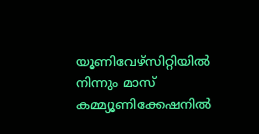യൂണിവേഴ്‌സിറ്റിയില്‍ നിന്നും മാസ് കമ്മ്യൂണിക്കേഷനില്‍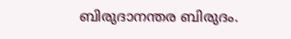ബിരുദാനന്തര ബിരുദം.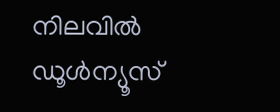നിലവില്‍ ഡൂള്‍ന്യൂസ്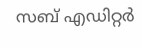സബ് എഡിറ്റര്‍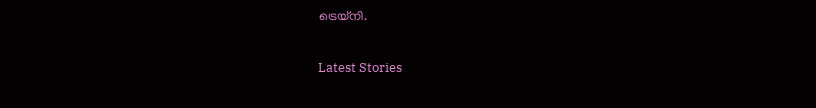ട്രെയ്‌നി.

Latest Stories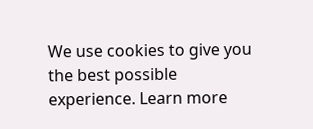We use cookies to give you the best possible experience. Learn more